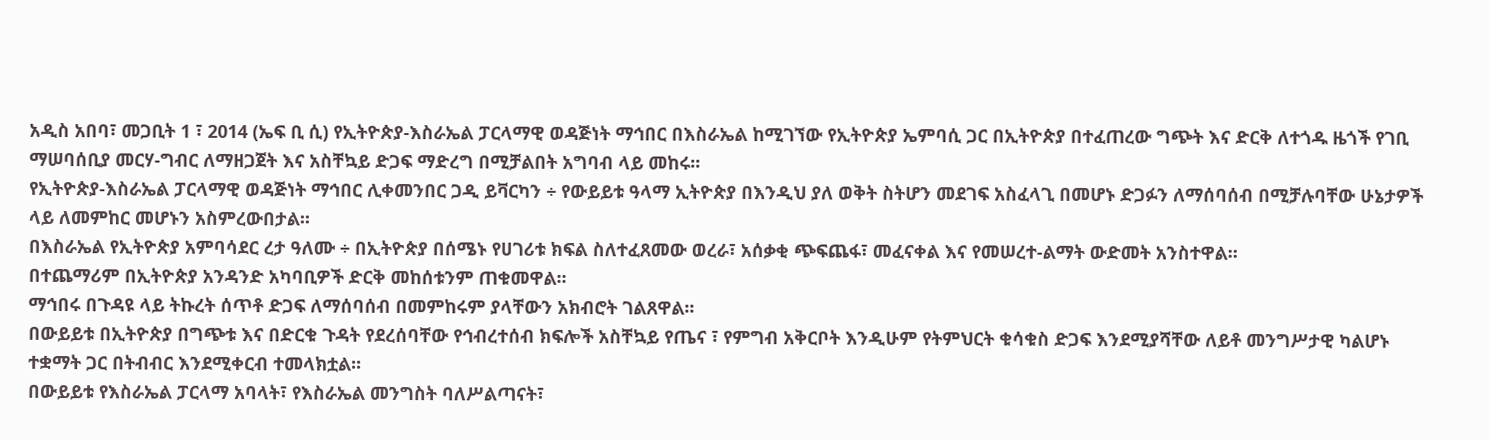አዲስ አበባ፣ መጋቢት 1 ፣ 2014 (ኤፍ ቢ ሲ) የኢትዮጵያ-እስራኤል ፓርላማዊ ወዳጅነት ማኅበር በእስራኤል ከሚገኘው የኢትዮጵያ ኤምባሲ ጋር በኢትዮጵያ በተፈጠረው ግጭት እና ድርቅ ለተጎዱ ዜጎች የገቢ ማሠባሰቢያ መርሃ-ግብር ለማዘጋጀት እና አስቸኳይ ድጋፍ ማድረግ በሚቻልበት አግባብ ላይ መከሩ፡፡
የኢትዮጵያ-እስራኤል ፓርላማዊ ወዳጅነት ማኅበር ሊቀመንበር ጋዲ ይቫርካን ÷ የውይይቱ ዓላማ ኢትዮጵያ በእንዲህ ያለ ወቅት ስትሆን መደገፍ አስፈላጊ በመሆኑ ድጋፉን ለማሰባሰብ በሚቻሉባቸው ሁኔታዎች ላይ ለመምከር መሆኑን አስምረውበታል፡፡
በእስራኤል የኢትዮጵያ አምባሳደር ረታ ዓለሙ ÷ በኢትዮጵያ በሰሜኑ የሀገሪቱ ክፍል ስለተፈጸመው ወረራ፣ አሰቃቂ ጭፍጨፋ፣ መፈናቀል እና የመሠረተ-ልማት ውድመት አንስተዋል።
በተጨማሪም በኢትዮጵያ አንዳንድ አካባቢዎች ድርቅ መከሰቱንም ጠቁመዋል፡፡
ማኅበሩ በጉዳዩ ላይ ትኩረት ሰጥቶ ድጋፍ ለማሰባሰብ በመምከሩም ያላቸውን አክብሮት ገልጸዋል፡፡
በውይይቱ በኢትዮጵያ በግጭቱ እና በድርቁ ጉዳት የደረሰባቸው የኅብረተሰብ ክፍሎች አስቸኳይ የጤና ፣ የምግብ አቅርቦት እንዲሁም የትምህርት ቁሳቁስ ድጋፍ እንደሚያሻቸው ለይቶ መንግሥታዊ ካልሆኑ ተቋማት ጋር በትብብር እንደሚቀርብ ተመላክቷል፡፡
በውይይቱ የእስራኤል ፓርላማ አባላት፣ የእስራኤል መንግስት ባለሥልጣናት፣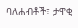ባለሐብቶች፣ ታዋቂ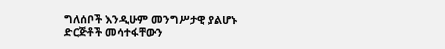ግለሰቦች እንዲሁም መንግሥታዊ ያልሆኑ ድርጅቶች መሳተፋቸውን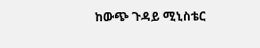ከውጭ ጉዳይ ሚኒስቴር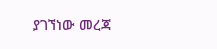ያገኘነው መረጃ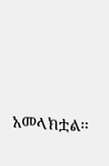አመላክቷል፡፡